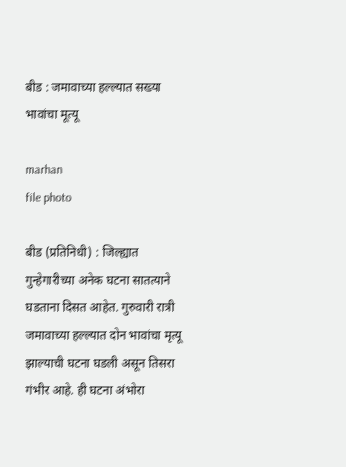बीड : जमावाच्या हल्ल्यात सख्या भावांचा मूत्यू

marhan
file photo

बीड (प्रतिनिधी) : जिल्ह्यात गुन्हेगारीच्या अनेक घटना सातत्याने घडताना दिसत आहेत. गुरुवारी रात्री जमावाच्या हल्ल्यात दोन भावांचा मृत्यू झाल्याची घटना घडली असून तिसरा गंभीर आहे. ही घटना अंभोरा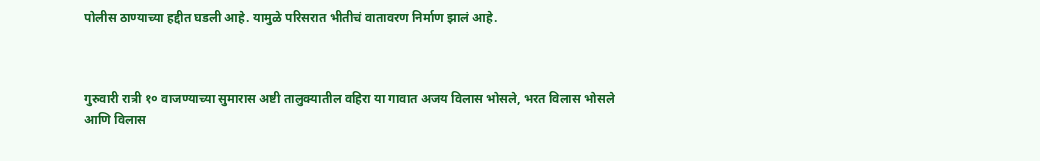पोलीस ठाण्याच्या हद्दीत घडली आहे. यामुळे परिसरात भीतीचं वातावरण निर्माण झालं आहे.



गुरुवारी रात्री १० वाजण्याच्या सुमारास अष्टी तालुक्यातील वहिरा या गावात अजय विलास भोसले, भरत विलास भोसले आणि विलास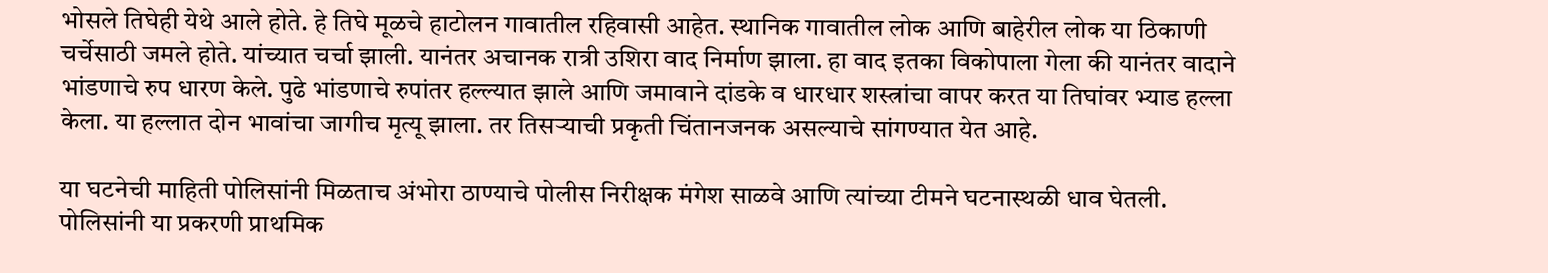भोसले तिघेही येथे आले होते. हे तिघे मूळचे हाटोलन गावातील रहिवासी आहेत. स्थानिक गावातील लोक आणि बाहेरील लोक या ठिकाणी चर्चेसाठी जमले होते. यांच्यात चर्चा झाली. यानंतर अचानक रात्री उशिरा वाद निर्माण झाला. हा वाद इतका विकोपाला गेला की यानंतर वादाने भांडणाचे रुप धारण केले. पुढे भांडणाचे रुपांतर हल्ल्यात झाले आणि जमावाने दांडके व धारधार शस्त्रांचा वापर करत या तिघांवर भ्याड हल्ला केला. या हल्लात दोन भावांचा जागीच मृत्यू झाला. तर तिसऱ्याची प्रकृती चिंतानजनक असल्याचे सांगण्यात येत आहे.

या घटनेची माहिती पोलिसांनी मिळताच अंभोरा ठाण्याचे पोलीस निरीक्षक मंगेश साळवे आणि त्यांच्या टीमने घटनास्थळी धाव घेतली. पोलिसांनी या प्रकरणी प्राथमिक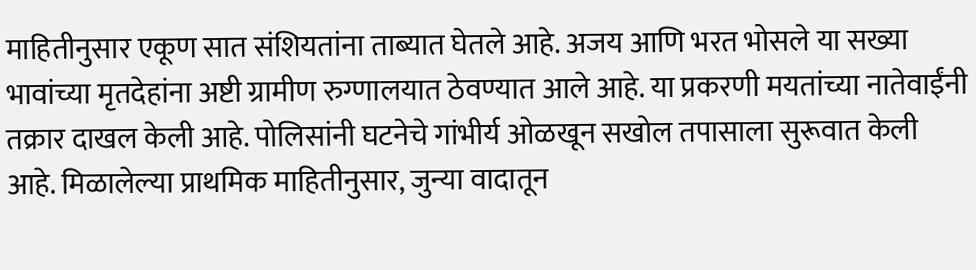माहितीनुसार एकूण सात संशियतांना ताब्यात घेतले आहे. अजय आणि भरत भोसले या सख्या भावांच्या मृतदेहांना अष्टी ग्रामीण रुग्णालयात ठेवण्यात आले आहे. या प्रकरणी मयतांच्या नातेवाईंनी तक्रार दाखल केली आहे. पोलिसांनी घटनेचे गांभीर्य ओळखून सखोल तपासाला सुरूवात केली आहे. मिळालेल्या प्राथमिक माहितीनुसार, जुन्या वादातून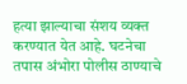हत्या झाल्याचा संशय व्यक्त करण्यात येत आहे. घटनेचा तपास अंभोरा पोलीस ठाण्याचे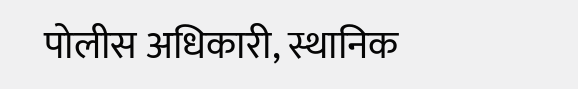पोलीस अधिकारी, स्थानिक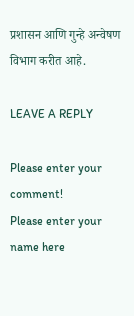प्रशासन आणि गुन्हे अन्वेषण विभाग करीत आहे.

LEAVE A REPLY

Please enter your comment!
Please enter your name here